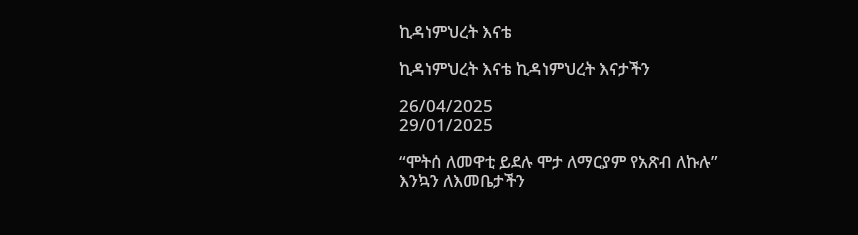ኪዳነምህረት እናቴ

ኪዳነምህረት እናቴ ኪዳነምህረት እናታችን

26/04/2025
29/01/2025

“ሞትሰ ለመዋቲ ይደሉ ሞታ ለማርያም የአጽብ ለኩሉ”
እንኳን ለእመቤታችን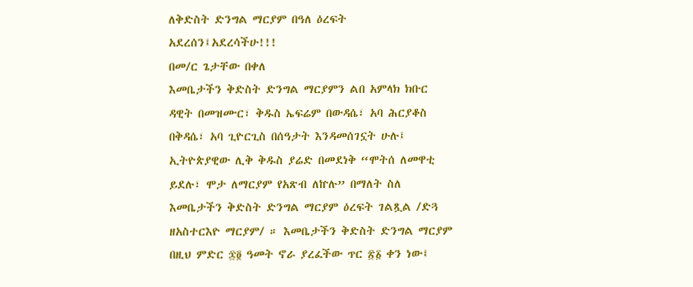ለቅድስት ድንግል ማርያም በዓለ ዕረፍት አደረሰን፤አደረሳችሁ!!!
በመ/ር ጌታቸው በቀለ
እመቤታችን ቅድስት ድንግል ማርያምን ልበ አምላክ ክቡር ዳዊት በመዝሙር፣ ቅዱስ ኤፍሬም በውዳሴ፣ አባ ሕርያቆስ በቅዳሴ፣ አባ ጊዮርጊስ በሰዓታት እንዳመሰገኗት ሁሉ፤ ኢትዮጵያዊው ሊቅ ቅዱስ ያሬድ በመደነቅ “ሞትሰ ለመዋቲ ይደሉ፣ ሞታ ለማርያም የአጽብ ለኵሉ” በማለት ስለ እመቤታችን ቅድስት ድንግል ማርያም ዕረፍት ገልጿል /ድጓ ዘአስተርእዮ ማርያም/ ። እመቤታችን ቅድስት ድንግል ማርያም በዚህ ምድር ፷፬ ዓመት ኖራ ያረፈችው ጥር ፳፩ ቀን ነው፤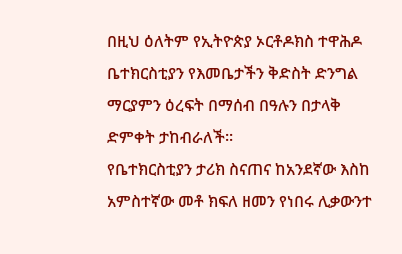በዚህ ዕለትም የኢትዮጵያ ኦርቶዶክስ ተዋሕዶ ቤተክርስቲያን የእመቤታችን ቅድስት ድንግል ማርያምን ዕረፍት በማሰብ በዓሉን በታላቅ ድምቀት ታከብራለች፡፡
የቤተክርስቲያን ታሪክ ስናጠና ከአንደኛው እስከ አምስተኛው መቶ ክፍለ ዘመን የነበሩ ሊቃውንተ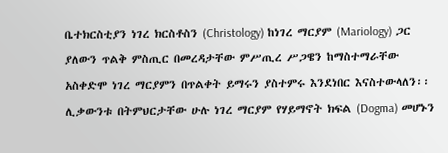ቤተክርስቲያን ነገረ ክርስቶስን (Christology) ከነገረ ማርያም (Mariology) ጋር ያለውን ጥልቅ ምስጢር በመረዳታቸው ምሥጢረ ሥጋዌን ከማስተማራቸው አስቀድሞ ነገረ ማርያምን በጥልቀት ይማሩን ያስተምሩ እንደነበር እናስተውላለን፡፡ ሊቃውንቱ በትምህርታቸው ሁሉ ነገረ ማርያም የሃይማኖት ክፍል (Dogma) መሆኑን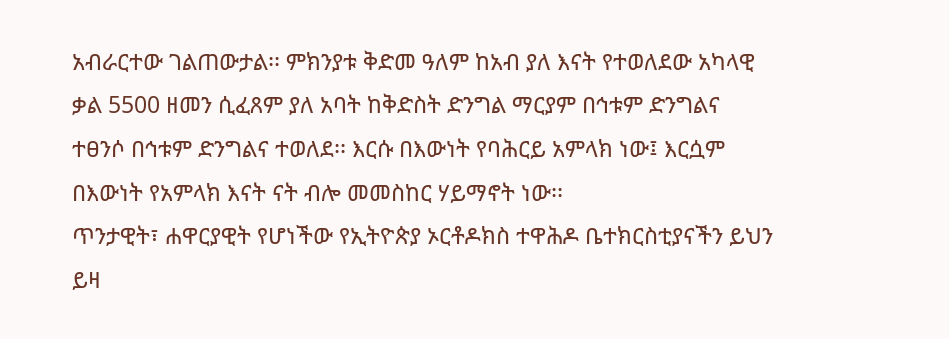አብራርተው ገልጠውታል፡፡ ምክንያቱ ቅድመ ዓለም ከአብ ያለ እናት የተወለደው አካላዊ ቃል 5500 ዘመን ሲፈጸም ያለ አባት ከቅድስት ድንግል ማርያም በኅቱም ድንግልና ተፀንሶ በኅቱም ድንግልና ተወለደ፡፡ እርሱ በእውነት የባሕርይ አምላክ ነው፤ እርሷም በእውነት የአምላክ እናት ናት ብሎ መመስከር ሃይማኖት ነው፡፡
ጥንታዊት፣ ሐዋርያዊት የሆነችው የኢትዮጵያ ኦርቶዶክስ ተዋሕዶ ቤተክርስቲያናችን ይህን ይዛ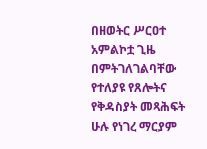በዘወትር ሥርዐተ አምልኮቷ ጊዜ በምትገለገልባቸው የተለያዩ የጸሎትና የቅዳስያት መጻሕፍት ሁሉ የነገረ ማርያም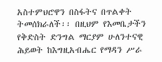አስተምህሮዋን በስፋትና በጥልቀት ትመሰክራለች፡፡ በዚህም የእመቤታችን የቅድስት ድንግል ማርያም ሁለንተናዊ ሕይወት ከእግዚአብሔር የማዳን ሥራ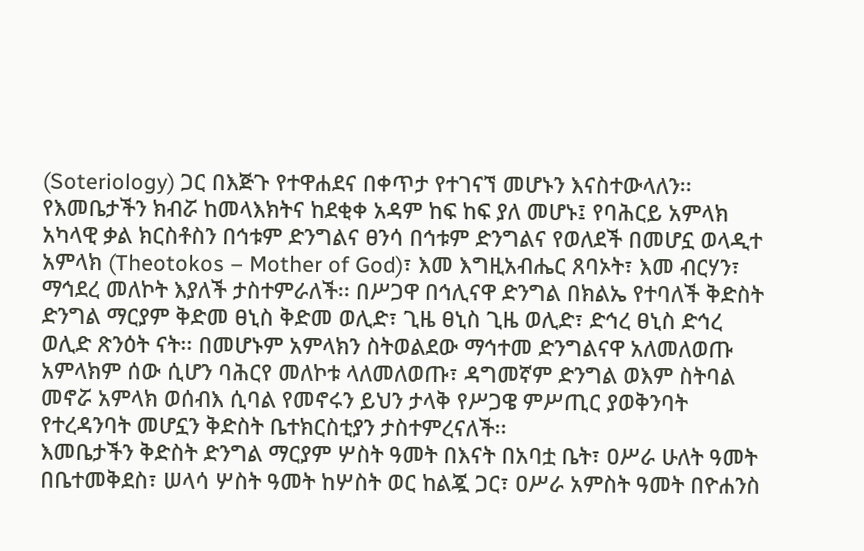(Soteriology) ጋር በእጅጉ የተዋሐደና በቀጥታ የተገናኘ መሆኑን እናስተውላለን፡፡
የእመቤታችን ክብሯ ከመላእክትና ከደቂቀ አዳም ከፍ ከፍ ያለ መሆኑ፤ የባሕርይ አምላክ አካላዊ ቃል ክርስቶስን በኅቱም ድንግልና ፀንሳ በኅቱም ድንግልና የወለደች በመሆኗ ወላዲተ አምላክ (Theotokos – Mother of God)፣ እመ እግዚአብሔር ጸባኦት፣ እመ ብርሃን፣ ማኅደረ መለኮት እያለች ታስተምራለች፡፡ በሥጋዋ በኅሊናዋ ድንግል በክልኤ የተባለች ቅድስት ድንግል ማርያም ቅድመ ፀኒስ ቅድመ ወሊድ፣ ጊዜ ፀኒስ ጊዜ ወሊድ፣ ድኅረ ፀኒስ ድኅረ ወሊድ ጽንዕት ናት፡፡ በመሆኑም አምላክን ስትወልደው ማኅተመ ድንግልናዋ አለመለወጡ አምላክም ሰው ሲሆን ባሕርየ መለኮቱ ላለመለወጡ፣ ዳግመኛም ድንግል ወእም ስትባል መኖሯ አምላክ ወሰብእ ሲባል የመኖሩን ይህን ታላቅ የሥጋዌ ምሥጢር ያወቅንባት የተረዳንባት መሆኗን ቅድስት ቤተክርስቲያን ታስተምረናለች፡፡
እመቤታችን ቅድስት ድንግል ማርያም ሦስት ዓመት በእናት በአባቷ ቤት፣ ዐሥራ ሁለት ዓመት በቤተመቅደስ፣ ሠላሳ ሦስት ዓመት ከሦስት ወር ከልጇ ጋር፣ ዐሥራ አምስት ዓመት በዮሐንስ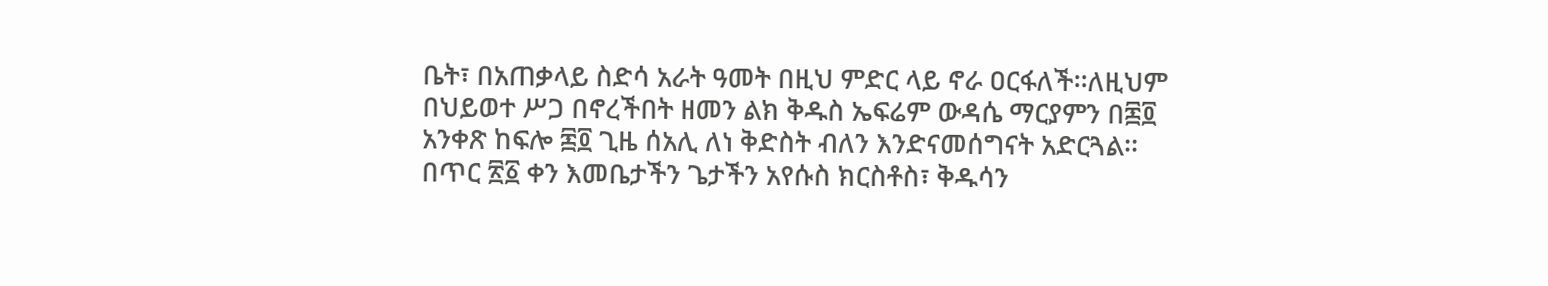ቤት፣ በአጠቃላይ ስድሳ አራት ዓመት በዚህ ምድር ላይ ኖራ ዐርፋለች፡፡ለዚህም በህይወተ ሥጋ በኖረችበት ዘመን ልክ ቅዱስ ኤፍሬም ውዳሴ ማርያምን በ፷፬ አንቀጽ ከፍሎ ፷፬ ጊዜ ሰአሊ ለነ ቅድስት ብለን እንድናመሰግናት አድርጓል፡፡
በጥር ፳፩ ቀን እመቤታችን ጌታችን አየሱስ ክርስቶስ፣ ቅዱሳን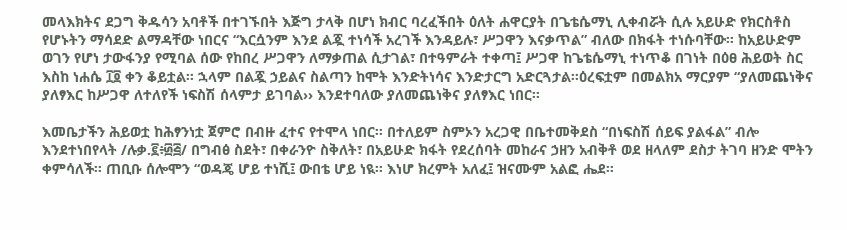መላእክትና ደጋግ ቅዱሳን አባቶች በተገኙበት እጅግ ታላቅ በሆነ ክብር ባረፈችበት ዕለት ሐዋርያት በጌቴሴማኒ ሊቀብሯት ሲሉ አይሁድ የክርስቶስ የሆኑትን ማሳደድ ልማዳቸው ነበርና “እርሷንም እንደ ልጇ ተነሳች አረገች እንዳይሉ፣ ሥጋዋን እናቃጥል” ብለው በክፋት ተነሱባቸው፡፡ ከአይሁድም ወገን የሆነ ታውፋንያ የሚባል ሰው የከበረ ሥጋዋን ለማቃጠል ሲታገል፣ በተዓምራት ተቀጣ፤ ሥጋዋ ከጌቴሴማኒ ተነጥቆ በገነት በዕፀ ሕይወት ስር እስከ ነሐሴ ፲፬ ቀን ቆይቷል፡፡ ኋላም በልጇ ኃይልና ስልጣን ከሞት እንድትነሳና እንድታርግ አድርጓታል፡፡ዕረፍቷም በመልክአ ማርያም “ያለመጨነቅና ያለፃእር ከሥጋዋ ለተለየች ነፍስሽ ሰላምታ ይገባል›› እንደተባለው ያለመጨነቅና ያለፃእር ነበር፡፡

እመቤታችን ሕይወቷ ከሕፃንነቷ ጀምሮ በብዙ ፈተና የተሞላ ነበር፡፡ በተለይም ስምኦን አረጋዊ በቤተመቅደስ “በነፍስሽ ሰይፍ ያልፋል” ብሎ እንደተነበየላት /ሉቃ.፪፥፴፭/ በግብፅ ስደት፣ በቀራንዮ ስቅለት፣ በአይሁድ ክፋት የደረሰባት መከራና ኃዘን አብቅቶ ወደ ዘላለም ደስታ ትገባ ዘንድ ሞትን ቀምሳለች፡፡ ጠቢቡ ሰሎሞን “ወዳጄ ሆይ ተነሺ፤ ውበቴ ሆይ ነዪ፡፡ እነሆ ክረምት አለፈ፤ ዝናሙም አልፎ ሔደ፡፡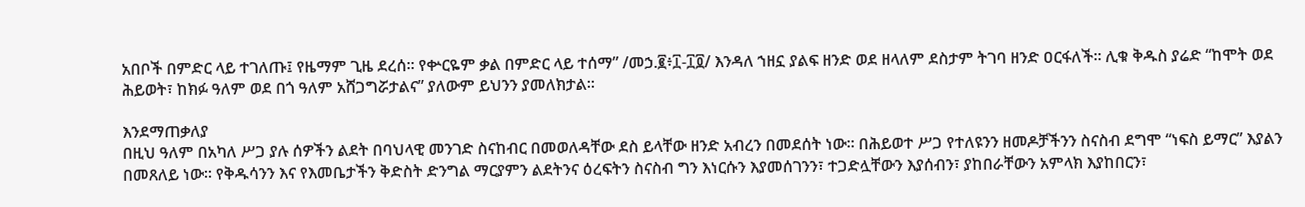አበቦች በምድር ላይ ተገለጡ፤ የዜማም ጊዜ ደረሰ፡፡ የቍርዬም ቃል በምድር ላይ ተሰማ” /መኃ.፪፥፲-፲፬/ እንዳለ ኀዘኗ ያልፍ ዘንድ ወደ ዘላለም ደስታም ትገባ ዘንድ ዐርፋለች፡፡ ሊቁ ቅዱስ ያሬድ “ከሞት ወደ ሕይወት፣ ከክፉ ዓለም ወደ በጎ ዓለም አሸጋግሯታልና” ያለውም ይህንን ያመለክታል፡፡

እንደማጠቃለያ
በዚህ ዓለም በአካለ ሥጋ ያሉ ሰዎችን ልደት በባህላዊ መንገድ ስናከብር በመወለዳቸው ደስ ይላቸው ዘንድ አብረን በመደሰት ነው፡፡ በሕይወተ ሥጋ የተለዩንን ዘመዶቻችንን ስናስብ ደግሞ “ነፍስ ይማር” እያልን በመጸለይ ነው፡፡ የቅዱሳንን እና የእመቤታችን ቅድስት ድንግል ማርያምን ልደትንና ዕረፍትን ስናስብ ግን እነርሱን እያመሰገንን፣ ተጋድሏቸውን እያሰብን፣ ያከበራቸውን አምላክ እያከበርን፣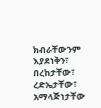ክብራቸውንም እያደነቅን፣ በረከታቸው፣ ረድኤታቸው፣ አማላጅነታቸው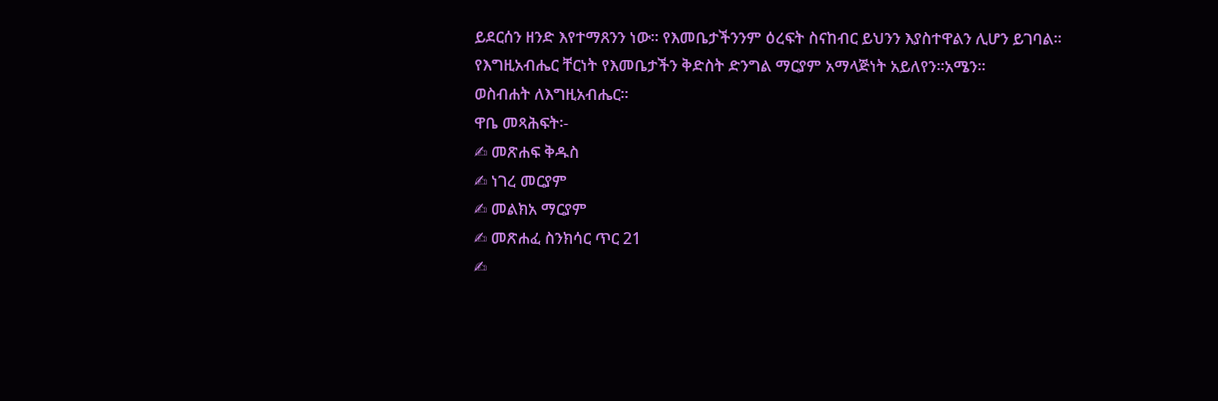ይደርሰን ዘንድ እየተማጸንን ነው፡፡ የእመቤታችንንም ዕረፍት ስናከብር ይህንን እያስተዋልን ሊሆን ይገባል፡፡
የእግዚአብሔር ቸርነት የእመቤታችን ቅድስት ድንግል ማርያም አማላጅነት አይለየን፡፡አሜን፡፡
ወስብሐት ለእግዚአብሔር፡፡
ዋቤ መጻሕፍት፡-
✍ መጽሐፍ ቅዱስ
✍ ነገረ መርያም
✍ መልክአ ማርያም
✍ መጽሐፈ ስንክሳር ጥር 21
✍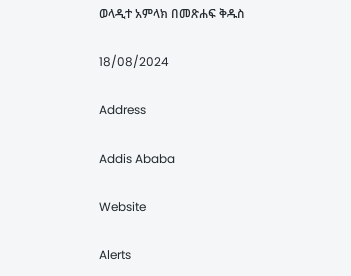ወላዲተ አምላክ በመጽሐፍ ቅዱስ

18/08/2024

Address

Addis Ababa

Website

Alerts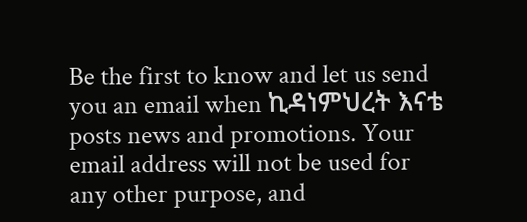Be the first to know and let us send you an email when ኪዳነምህረት እናቴ posts news and promotions. Your email address will not be used for any other purpose, and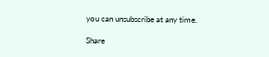you can unsubscribe at any time.

Share